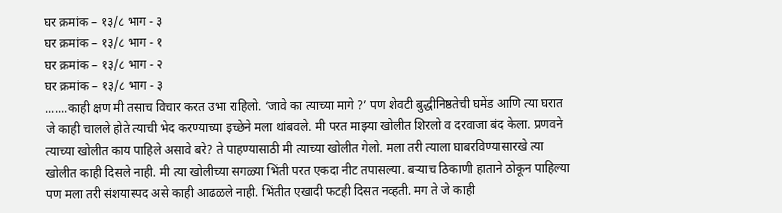घर क्रमांक – १३/८ भाग - ३
घर क्रमांक – १३/८ भाग - १
घर क्रमांक – १३/८ भाग - २
घर क्रमांक – १३/८ भाग - ३
.......काही क्षण मी तसाच विचार करत उभा राहिलो. ‘जावे का त्याच्या मागे ?’ पण शेवटी बुद्धीनिष्ठतेची घमेंड आणि त्या घरात जे काही चालले होते त्याची भेद करण्याच्या इच्छेने मला थांबवले. मी परत माझ्या खोलीत शिरलो व दरवाजा बंद केला. प्रणवने त्याच्या खोलीत काय पाहिले असावे बरे? ते पाहण्यासाठी मी त्याच्या खोलीत गेलो. मला तरी त्याला घाबरविण्यासारखे त्या खोलीत काही दिसले नाही. मी त्या खोलीच्या सगळ्या भिंती परत एकदा नीट तपासल्या. बऱ्याच ठिकाणी हाताने ठोकून पाहिल्या पण मला तरी संशयास्पद असे काही आढळले नाही. भिंतीत एखादी फटही दिसत नव्हती. मग ते जे काही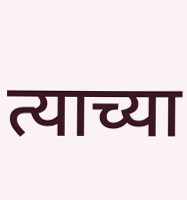त्याच्या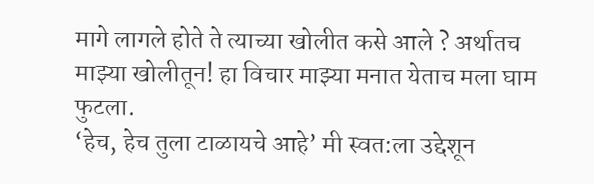मागे लागले होते ते त्याच्या खोलीत कसे आले ? अर्थातच माझ्या खोलीतून! हा विचार माझ्या मनात येताच मला घाम फुटला.
‘हेच, हेच तुला टाळायचे आहे’ मी स्वत:ला उद्देशून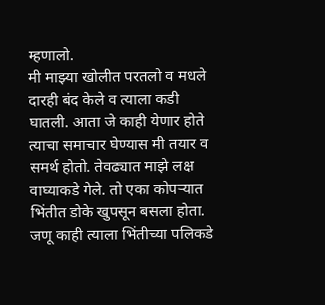म्हणालो.
मी माझ्या खोलीत परतलो व मधले दारही बंद केले व त्याला कडी घातली. आता जे काही येणार होते त्याचा समाचार घेण्यास मी तयार व समर्थ होतो. तेवढ्यात माझे लक्ष वाघ्याकडे गेले. तो एका कोपऱ्यात भिंतीत डोके खुपसून बसला होता. जणू काही त्याला भिंतीच्या पलिकडे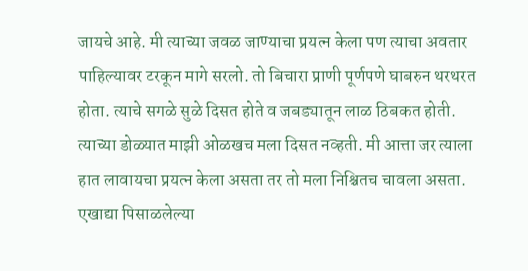जायचे आहे. मी त्याच्या जवळ जाण्याचा प्रयत्न केला पण त्याचा अवतार पाहिल्यावर टरकून मागे सरलो. तो बिचारा प्राणी पूर्णपणे घाबरुन थरथरत होता. त्याचे सगळे सुळे दिसत होते व जबड्यातून लाळ ठिबकत होती. त्याच्या डोळ्यात माझी ओळखच मला दिसत नव्हती. मी आत्ता जर त्याला हात लावायचा प्रयत्न केला असता तर तो मला निश्चितच चावला असता. एखाद्या पिसाळलेल्या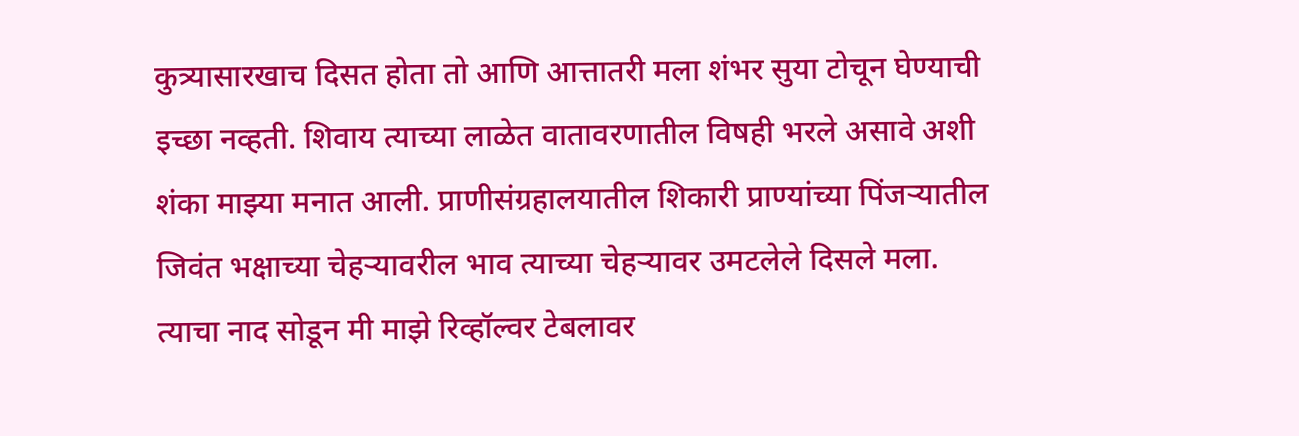कुत्र्यासारखाच दिसत होता तो आणि आत्तातरी मला शंभर सुया टोचून घेण्याची इच्छा नव्हती. शिवाय त्याच्या लाळेत वातावरणातील विषही भरले असावे अशी शंका माझ्या मनात आली. प्राणीसंग्रहालयातील शिकारी प्राण्यांच्या पिंजऱ्यातील जिवंत भक्षाच्या चेहऱ्यावरील भाव त्याच्या चेहऱ्यावर उमटलेले दिसले मला. त्याचा नाद सोडून मी माझे रिव्हॉल्वर टेबलावर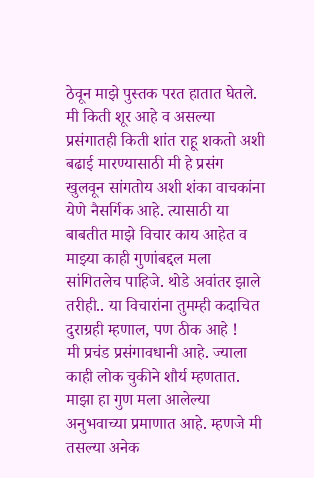ठेवून माझे पुस्तक परत हातात घेतले.
मी किती शूर आहे व असल्या प्रसंगातही किती शांत राहू शकतो अशी बढाई मारण्यासाठी मी हे प्रसंग खुलवून सांगतोय अशी शंका वाचकांना येणे नैसर्गिक आहे. त्यासाठी या बाबतीत माझे विचार काय आहेत व माझ्या काही गुणांबद्दल मला सांगितलेच पाहिजे. थोडे अवांतर झाले तरीही.. या विचारांना तुमम्ही कदाचित दुराग्रही म्हणाल, पण ठीक आहे !
मी प्रचंड प्रसंगावधानी आहे. ज्याला काही लोक चुकीने शौर्य म्हणतात. माझा हा गुण मला आलेल्या अनुभवाच्या प्रमाणात आहे. म्हणजे मी तसल्या अनेक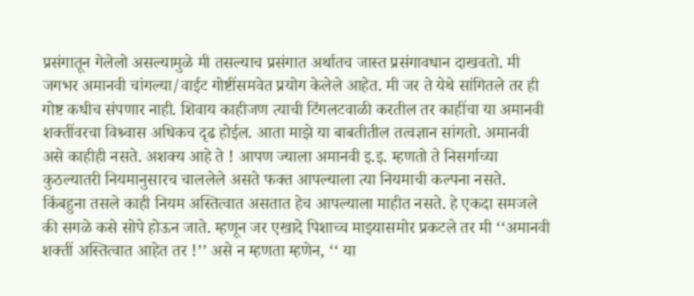प्रसंगातून गेलेलो असल्यामुळे मी तसल्याच प्रसंगात अर्थातच जास्त प्रसंगावधान दाखवतो. मी जगभर अमानवी चांगल्या/वाईट गोष्टींसमवेत प्रयोग केलेले आहेत. मी जर ते येथे सांगितले तर ही गोष्ट कधीच संपणार नाही. शिवाय काहीजण त्याची टिंगलटवाळी करतील तर काहींचा या अमानवी शक्तींवरचा विश्र्वास अधिकच दृढ होईल. आता माझे या बाबतीतील तत्वज्ञान सांगतो. अमानवी असे काहीही नसते. अशक्य आहे ते ! आपण ज्याला अमानवी इ.इ. म्हणतो ते निसर्गाच्या कुठल्यातरी नियमानुसारच चाललेले असते फक्त आपल्याला त्या नियमाची कल्पना नसते. किंबहुना तसले काही नियम अस्तित्वात असतात हेच आपल्याला माहीत नसते. हे एकदा समजले की सगळे कसे सोपे होऊन जाते. म्हणून जर एखादे पिशाच्च माझ्यासमोर प्रकटले तर मी ‘‘अमानवी शक्तीं अस्तित्वात आहेत तर !’’ असे न म्हणता म्हणेन, ‘‘ या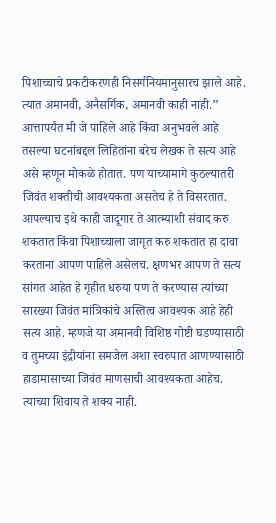पिशाच्चाचे प्रकटीकरणही निसर्गनियमानुसारच झाले आहे. त्यात अमानवी, अनैसर्गिक, अमानवी काही नाही.’’
आत्तापर्यंत मी जे पाहिले आहे किंवा अनुभवले आहे तसल्या घटनांबद्दल लिहितांना बरेच लेखक ते सत्य आहे असे म्हणून मोकळे होतात. पण याच्यामागे कुठल्यातरी जिवंत शक्तीची आवश्यकता असतेच हे ते विसरतात. आपल्याच इथे काही जादूगार ते आत्म्याशी संवाद करु शकतात किंवा पिशाच्चाला जागृत करु शकतात हा दावा करताना आपण पाहिले असेलच. क्षणभर आपण ते सत्य सांगत आहेत हे गृहीत धरुया पण ते करण्यास त्यांच्या सारख्या जिवंत मांत्रिकांचे अस्तित्व आवश्यक आहे हेही सत्य आहे. म्हणजे या अमानवी विशिष्ठ गोष्टी घडण्यासाठी व तुमच्या इंद्रीयांना समजेल अशा स्वरुपात आणण्यासाठी हाडामासाच्या जिवंत माणसाची आवश्यकता आहेच. त्याच्या शिवाय ते शक्य नाही.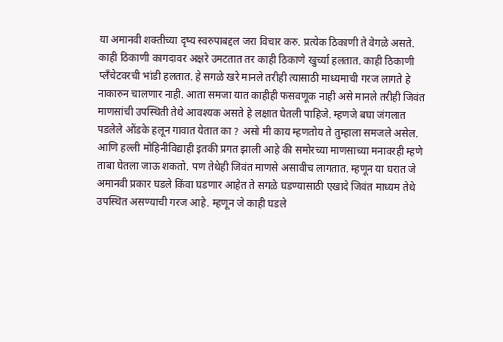या अमानवी शक्तीच्या दृष्य स्वरुपाबद्दल जरा विचार करु. प्रत्येक ठिकाणी ते वेगळे असते. काही ठिकाणी कागदावर अक्षरे उमटतात तर काही ठिकाणे खुर्च्या हलतात. काही ठिकाणी प्लँचेटवरची भांडी हलतात. हे सगळे खरे मानले तरीही त्यासाठी माध्यमाची गरज लागते हे नाकारुन चालणार नाही. आता समजा यात काहीही फसवणूक नाही असे मानले तरीही जिवंत माणसांची उपस्थिती तेथे आवश्यक असते हे लक्षात घेतली पाहिजे. म्हणजे बघा जंगलात पडलेले ओंडके हलून गावात येतात का ? असो मी काय म्हणतोय ते तुम्हाला समजले असेल. आणि हल्ली मोहिनीविद्याही इतकी प्रगत झाली आहे की समोरच्या माणसाच्या मनावरही म्हणे ताबा घेतला जाऊ शकतो. पण तेथेही जिवंत माणसे असावीच लागतात. म्हणून या घरात जे अमानवी प्रकार घडले किंवा घडणार आहेत ते सगळे घडण्यासाठी एखादे जिवंत माध्यम तेथे उपस्थित असण्याची गरज आहे. म्हणून जे काही घडले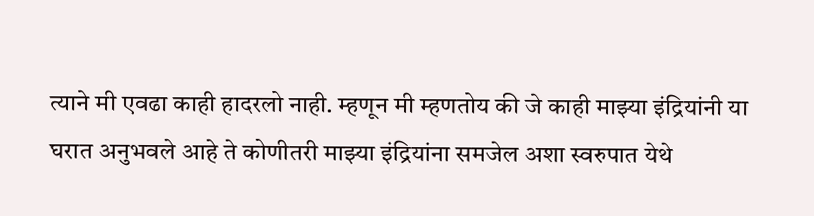त्याने मी एवढा काही हादरलो नाही. म्हणून मी म्हणतोय की जे काही माझ्या इंद्रियांनी या घरात अनुभवले आहे ते कोणीतरी माझ्या इंद्रियांना समजेल अशा स्वरुपात येथे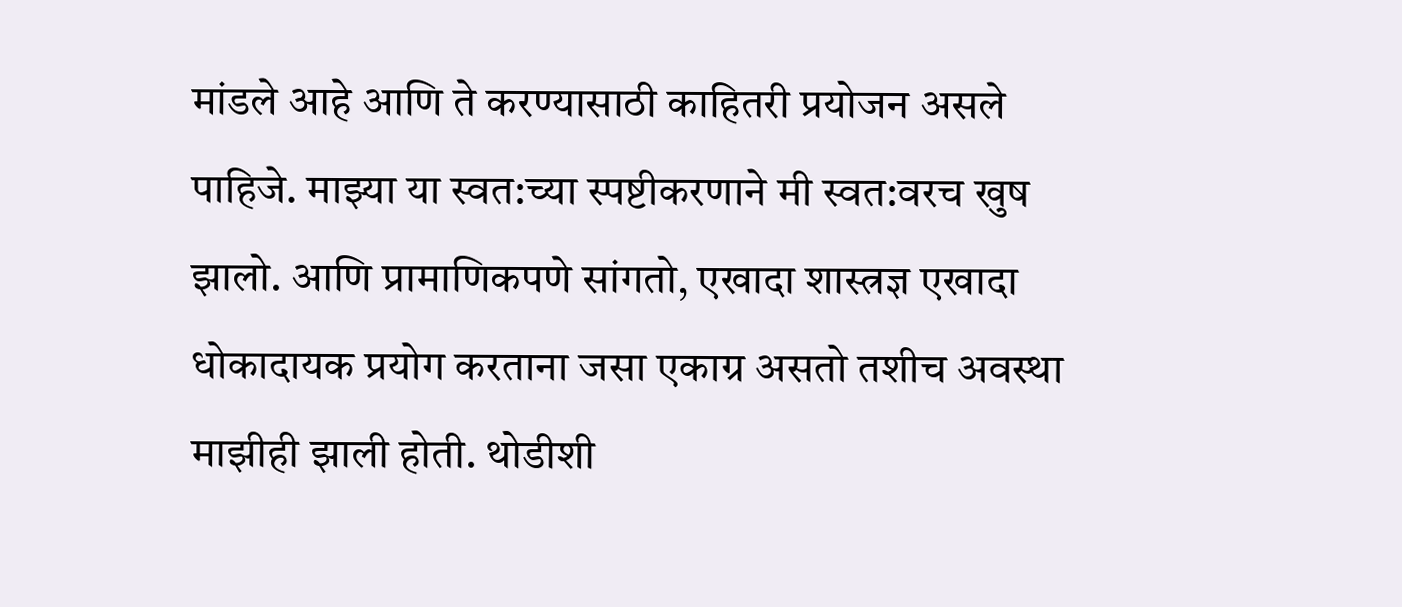मांडले आहे आणि ते करण्यासाठी काहितरी प्रयोजन असले पाहिजे. माझ्या या स्वत:च्या स्पष्टीकरणाने मी स्वत:वरच खुष झालो. आणि प्रामाणिकपणे सांगतो, एखादा शास्त्रज्ञ एखादा धोकादायक प्रयोग करताना जसा एकाग्र असतो तशीच अवस्था माझीही झाली होती. थोडीशी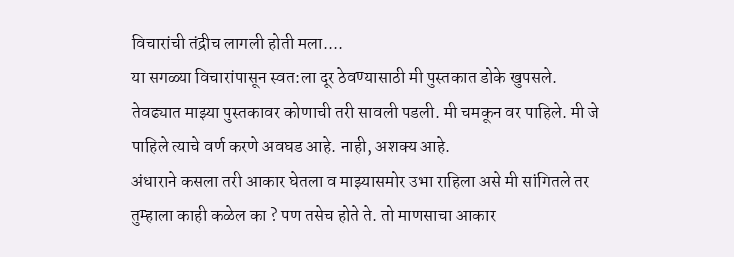विचारांची तंद्रीच लागली होती मला....
या सगळ्या विचारांपासून स्वत:ला दूर ठेवण्यासाठी मी पुस्तकात डोके खुपसले. तेवढ्यात माझ्या पुस्तकावर कोणाची तरी सावली पडली. मी चमकून वर पाहिले. मी जे पाहिले त्याचे वर्ण करणे अवघड आहे. नाही, अशक्य आहे.
अंधाराने कसला तरी आकार घेतला व माझ्यासमोर उभा राहिला असे मी सांगितले तर तुम्हाला काही कळेल का ? पण तसेच होते ते. तो माणसाचा आकार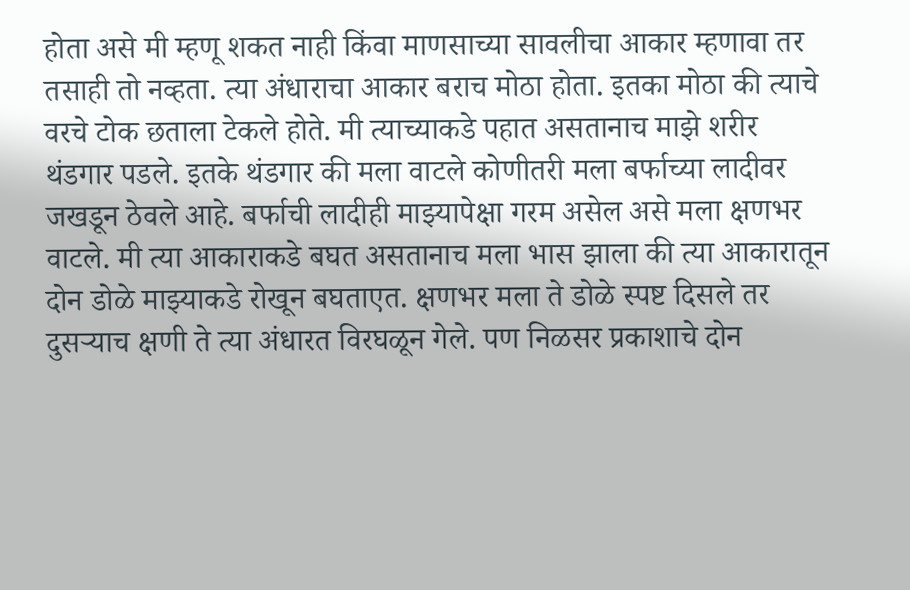होता असे मी म्हणू शकत नाही किंवा माणसाच्या सावलीचा आकार म्हणावा तर तसाही तो नव्हता. त्या अंधाराचा आकार बराच मोठा होता. इतका मोठा की त्याचे वरचे टोक छताला टेकले होते. मी त्याच्याकडे पहात असतानाच माझे शरीर थंडगार पडले. इतके थंडगार की मला वाटले कोणीतरी मला बर्फाच्या लादीवर जखडून ठेवले आहे. बर्फाची लादीही माझ्यापेक्षा गरम असेल असे मला क्षणभर वाटले. मी त्या आकाराकडे बघत असतानाच मला भास झाला की त्या आकारातून दोन डोळे माझ्याकडे रोखून बघताएत. क्षणभर मला ते डोळे स्पष्ट दिसले तर दुसऱ्याच क्षणी ते त्या अंधारत विरघळून गेले. पण निळसर प्रकाशाचे दोन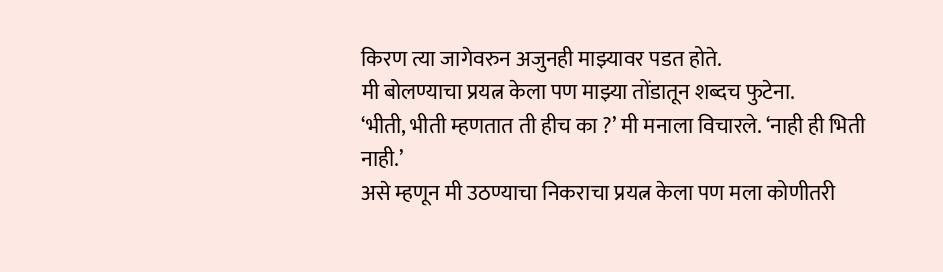किरण त्या जागेवरुन अजुनही माझ्यावर पडत होते.
मी बोलण्याचा प्रयत्न केला पण माझ्या तोंडातून शब्दच फुटेना.
‘भीती, भीती म्हणतात ती हीच का ?’ मी मनाला विचारले. ‘नाही ही भिती नाही.’
असे म्हणून मी उठण्याचा निकराचा प्रयत्न केला पण मला कोणीतरी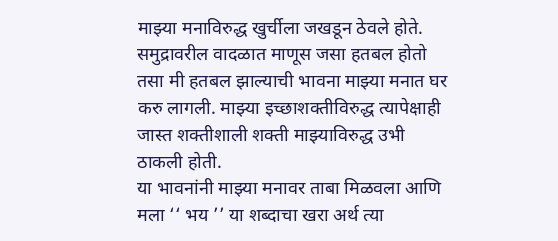माझ्या मनाविरुद्ध खुर्चीला जखडून ठेवले होते. समुद्रावरील वादळात माणूस जसा हतबल होतो तसा मी हतबल झाल्याची भावना माझ्या मनात घर करु लागली. माझ्या इच्छाशक्तीविरुद्ध त्यापेक्षाही जास्त शक्तीशाली शक्ती माझ्याविरुद्ध उभी ठाकली होती.
या भावनांनी माझ्या मनावर ताबा मिळवला आणि मला ‘‘ भय ’’ या शब्दाचा खरा अर्थ त्या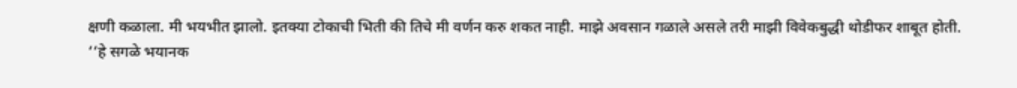क्षणी कळाला. मी भयभीत झालो. इतक्या टोकाची भिती की तिचे मी वर्णन करु शकत नाही. माझे अवसान गळाले असले तरी माझी विवेकबुद्धी थोडीफर शाबूत होती.
‘‘हे सगळे भयानक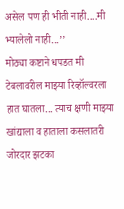असेल पण ही भीती नाही....मी भ्यालेलो नाही...’’
मोठ्या कष्टाने धपडत मी टेबलावरील माझ्या रिव्हॉल्वरला हात घातला... त्याच क्षणी माझ्या खांद्याला व हाताला कसलातरी जोरदार झटका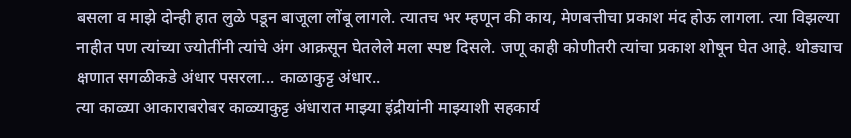बसला व माझे दोन्ही हात लुळे पडून बाजूला लोंबू लागले. त्यातच भर म्हणून की काय, मेणबत्तीचा प्रकाश मंद होऊ लागला. त्या विझल्या नाहीत पण त्यांच्या ज्योतींनी त्यांचे अंग आक्रसून घेतलेले मला स्पष्ट दिसले. जणू काही कोणीतरी त्यांचा प्रकाश शोषून घेत आहे. थोड्याच क्षणात सगळीकडे अंधार पसरला... काळाकुट्ट अंधार..
त्या काळ्या आकाराबरोबर काळ्याकुट्ट अंधारात माझ्या इंद्रीयांनी माझ्याशी सहकार्य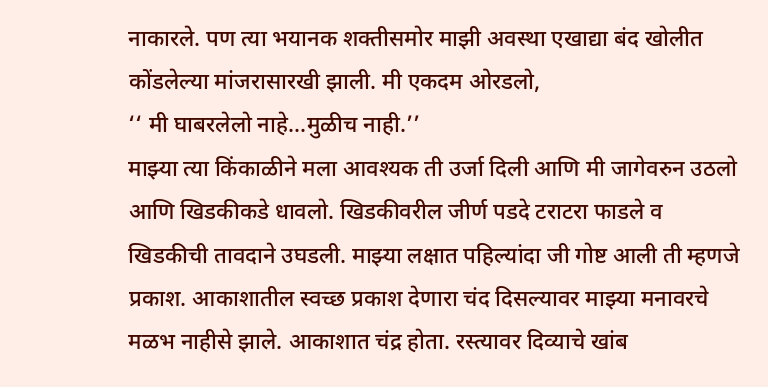नाकारले. पण त्या भयानक शक्तीसमोर माझी अवस्था एखाद्या बंद खोलीत कोंडलेल्या मांजरासारखी झाली. मी एकदम ओरडलो,
‘‘ मी घाबरलेलो नाहे...मुळीच नाही.’’
माझ्या त्या किंकाळीने मला आवश्यक ती उर्जा दिली आणि मी जागेवरुन उठलो आणि खिडकीकडे धावलो. खिडकीवरील जीर्ण पडदे टराटरा फाडले व खिडकीची तावदाने उघडली. माझ्या लक्षात पहिल्यांदा जी गोष्ट आली ती म्हणजे प्रकाश. आकाशातील स्वच्छ प्रकाश देणारा चंद दिसल्यावर माझ्या मनावरचे मळभ नाहीसे झाले. आकाशात चंद्र होता. रस्त्यावर दिव्याचे खांब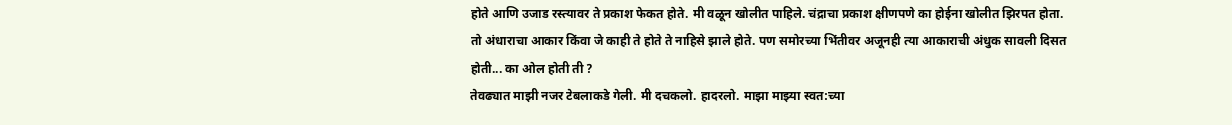होते आणि उजाड रस्त्यावर ते प्रकाश फेकत होते. मी वळून खोलीत पाहिले. चंद्राचा प्रकाश क्षीणपणे का होईना खोलीत झिरपत होता. तो अंधाराचा आकार किंवा जे काही ते होते ते नाहिसे झाले होते. पण समोरच्या भिंतीवर अजूनही त्या आकाराची अंधुक सावली दिसत होती... का ओल होती ती ?
तेवढ्यात माझी नजर टेबलाकडे गेली. मी दचकलो. हादरलो. माझा माझ्या स्वत:च्या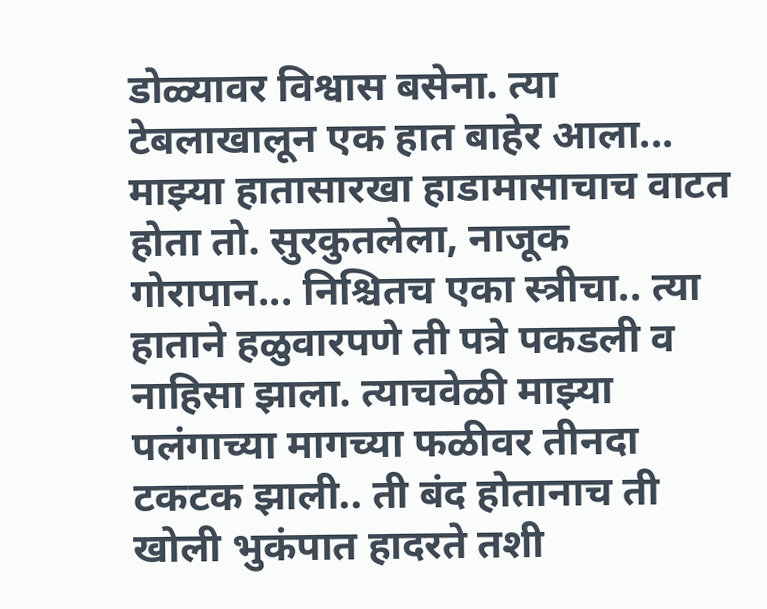डोळ्यावर विश्वास बसेना. त्या टेबलाखालून एक हात बाहेर आला... माझ्या हातासारखा हाडामासाचाच वाटत होता तो. सुरकुतलेला, नाजूक गोरापान... निश्चितच एका स्त्रीचा.. त्या हाताने हळुवारपणे ती पत्रे पकडली व नाहिसा झाला. त्याचवेळी माझ्या पलंगाच्या मागच्या फळीवर तीनदा टकटक झाली.. ती बंद होतानाच ती खोली भुकंपात हादरते तशी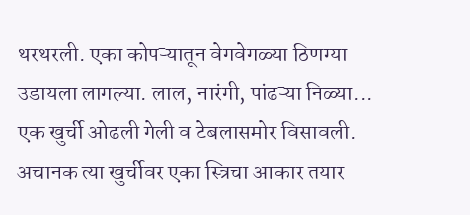थरथरली. एका कोपऱ्यातून वेगवेगळ्या ठिणग्या उडायला लागल्या. लाल, नारंगी, पांढऱ्या निळ्या... एक खुर्ची ओढली गेली व टेबलासमोर विसावली. अचानक त्या खुर्चीवर एका स्त्रिचा आकार तयार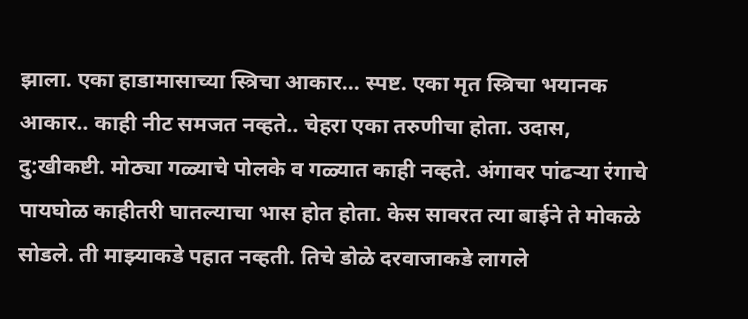झाला. एका हाडामासाच्या स्त्रिचा आकार... स्पष्ट. एका मृत स्त्रिचा भयानक आकार.. काही नीट समजत नव्हते.. चेहरा एका तरुणीचा होता. उदास, दु:खीकष्टी. मोठ्या गळ्याचे पोलके व गळ्यात काही नव्हते. अंगावर पांढऱ्या रंगाचे पायघोळ काहीतरी घातल्याचा भास होत होता. केस सावरत त्या बाईने ते मोकळे सोडले. ती माझ्याकडे पहात नव्हती. तिचे डोळे दरवाजाकडे लागले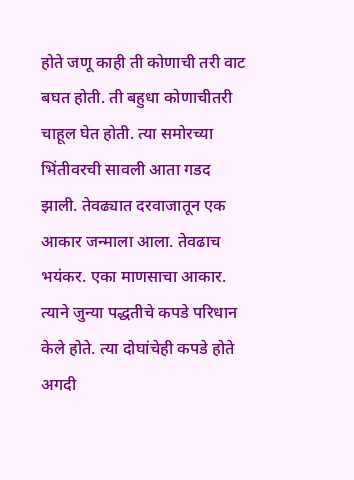होते जणू काही ती कोणाची तरी वाट बघत होती. ती बहुधा कोणाचीतरी चाहूल घेत होती. त्या समोरच्या भिंतीवरची सावली आता गडद झाली. तेवढ्यात दरवाजातून एक आकार जन्माला आला. तेवढाच भयंकर. एका माणसाचा आकार. त्याने जुन्या पद्धतीचे कपडे परिधान केले होते. त्या दोघांचेही कपडे होते अगदी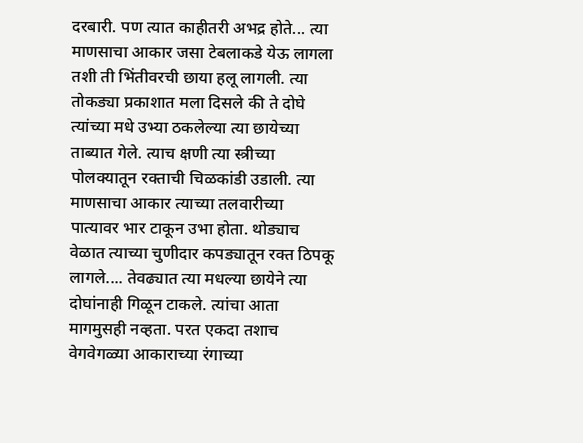दरबारी. पण त्यात काहीतरी अभद्र होते... त्या माणसाचा आकार जसा टेबलाकडे येऊ लागला तशी ती भिंतीवरची छाया हलू लागली. त्या तोकड्या प्रकाशात मला दिसले की ते दोघे त्यांच्या मधे उभ्या ठकलेल्या त्या छायेच्या ताब्यात गेले. त्याच क्षणी त्या स्त्रीच्या पोलक्यातून रक्ताची चिळकांडी उडाली. त्या माणसाचा आकार त्याच्या तलवारीच्या पात्यावर भार टाकून उभा होता. थोड्याच वेळात त्याच्या चुणीदार कपड्यातून रक्त ठिपकू लागले.... तेवढ्यात त्या मधल्या छायेने त्या दोघांनाही गिळून टाकले. त्यांचा आता मागमुसही नव्हता. परत एकदा तशाच वेगवेगळ्या आकाराच्या रंगाच्या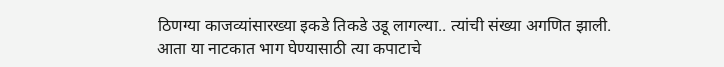ठिणग्या काजव्यांसारख्या इकडे तिकडे उडू लागल्या.. त्यांची संख्या अगणित झाली.
आता या नाटकात भाग घेण्यासाठी त्या कपाटाचे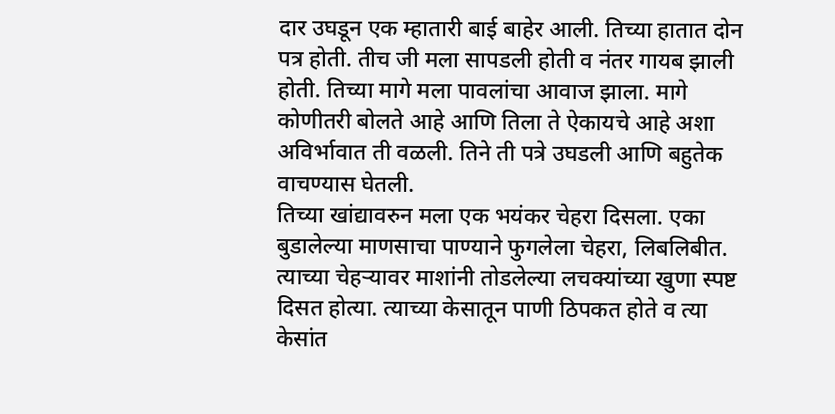दार उघडून एक म्हातारी बाई बाहेर आली. तिच्या हातात दोन पत्र होती. तीच जी मला सापडली होती व नंतर गायब झाली होती. तिच्या मागे मला पावलांचा आवाज झाला. मागे कोणीतरी बोलते आहे आणि तिला ते ऐकायचे आहे अशा अविर्भावात ती वळली. तिने ती पत्रे उघडली आणि बहुतेक वाचण्यास घेतली.
तिच्या खांद्यावरुन मला एक भयंकर चेहरा दिसला. एका बुडालेल्या माणसाचा पाण्याने फुगलेला चेहरा, लिबलिबीत. त्याच्या चेहऱ्यावर माशांनी तोडलेल्या लचक्यांच्या खुणा स्पष्ट दिसत होत्या. त्याच्या केसातून पाणी ठिपकत होते व त्या केसांत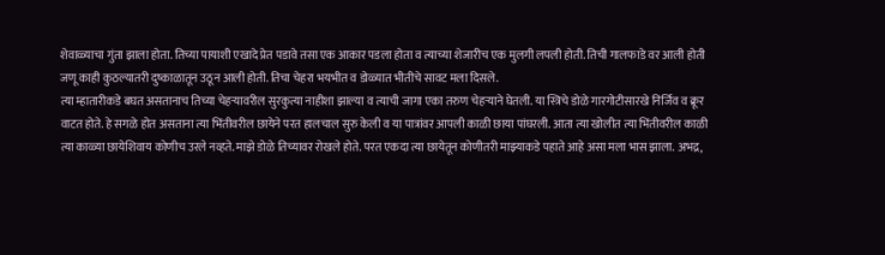शेवाळ्याचा गुंता झाला होता. तिच्या पायाशी एखादे प्रेत पडावे तसा एक आकार पडला होता व त्याच्या शेजारीच एक मुलगी लपली होती. तिची गालफाडे वर आली होती जणू काही कुठल्यातरी दुष्काळातून उठून आली होती. तिचा चेहरा भयभीत व डोळ्यात भीतीचे सावट मला दिसले.
त्या म्हातारीकडे बघत असतानाच तिच्या चेहऱ्यावरील सुरकुत्या नाहीशा झाल्या व त्याची जागा एका तरुण चेहऱ्याने घेतली. या स्त्रिचे डोळे गारगोटीसारखे निर्जिव व क्रूर वाटत होते. हे सगळे होत असताना त्या भिंतीवरील छायेने परत हालचाल सुरु केली व या पात्रांवर आपली काळी छाया पांघरली. आता त्या खोलीत त्या भिंतीवरील काळी त्या काळ्या छायेशिवाय कोणीच उरले नव्हते. माझे डोळे तिच्यावर रोखले होते. परत एकदा त्या छायेतून कोणीतरी माझ्याकडे पहाते आहे असा मला भास झाला. अभद्र,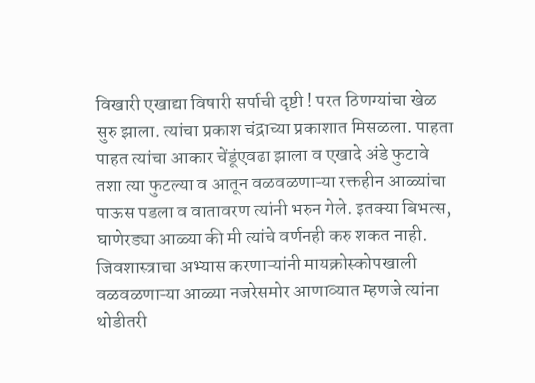विखारी एखाद्या विषारी सर्पाची दृष्टी ! परत ठिणग्यांचा खेळ सुरु झाला. त्यांचा प्रकाश चंद्राच्या प्रकाशात मिसळला. पाहता पाहत त्यांचा आकार चेंडूंएवढा झाला व एखादे अंडे फुटावे तशा त्या फुटल्या व आतून वळवळणाऱ्या रक्तहीन आळ्यांचा पाऊस पडला व वातावरण त्यांनी भरुन गेले. इतक्या बिभत्स, घाणेरड्या आळ्या की मी त्यांचे वर्णनही करु शकत नाही. जिवशास्त्राचा अभ्यास करणाऱ्यांनी मायक्रोस्कोपखाली वळवळणाऱ्या आळ्या नजरेसमोर आणाव्यात म्हणजे त्यांना थोडीतरी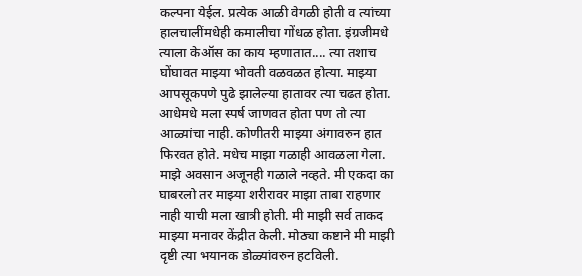कल्पना येईल. प्रत्येक आळी वेगळी होती व त्यांच्या हालचालींमधेही कमालीचा गोंधळ होता. इंग्रजीमधे त्याला केऑस का काय म्हणातात.... त्या तशाच घोंघावत माझ्या भोवती वळवळत होत्या. माझ्या आपसूकपणे पुढे झालेल्या हातावर त्या चढत होता. आधेमधे मला स्पर्ष जाणवत होता पण तो त्या आळ्यांचा नाही. कोणीतरी माझ्या अंगावरुन हात फिरवत होते. मधेच माझा गळाही आवळला गेला. माझे अवसान अजूनही गळाले नव्हते. मी एकदा का घाबरलो तर माझ्या शरीरावर माझा ताबा राहणार नाही याची मला खात्री होती. मी माझी सर्व ताकद माझ्या मनावर केंद्रीत केली. मोठ्या कष्टाने मी माझी दृष्टी त्या भयानक डोळ्यांवरुन हटविली.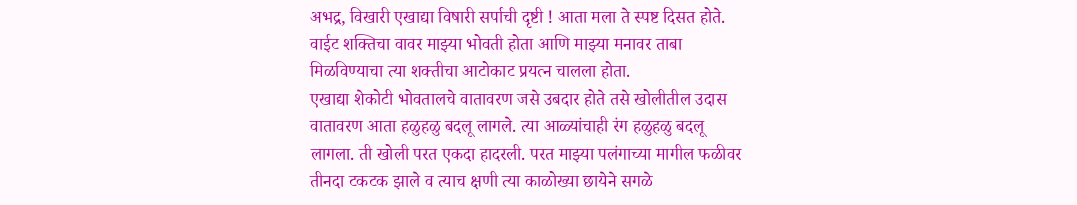अभद्र, विखारी एखाद्या विषारी सर्पाची दृष्टी ! आता मला ते स्पष्ट दिसत होते. वाईट शक्तिचा वावर माझ्या भोवती होता आणि माझ्या मनावर ताबा मिळविण्याचा त्या शक्तीचा आटोकाट प्रयत्न चालला होता.
एखाद्या शेकोटी भोवतालचे वातावरण जसे उबदार होते तसे खोलीतील उदास वातावरण आता हळुहळु बदलू लागले. त्या आळ्यांचाही रंग हळुहळु बदलू लागला. ती खोली परत एकदा हादरली. परत माझ्या पलंगाच्या मागील फळीवर तीनदा टकटक झाले व त्याच क्षणी त्या काळोख्या छायेने सगळे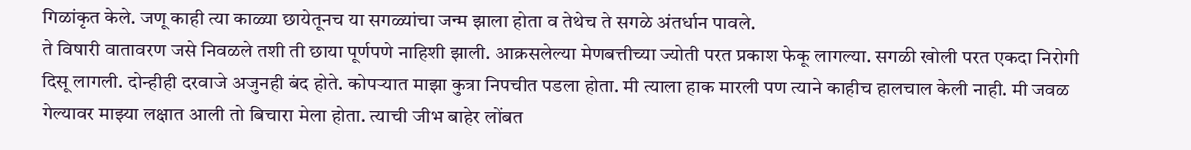गिळांकृत केले. जणू काही त्या काळ्या छायेतूनच या सगळ्यांचा जन्म झाला होता व तेथेच ते सगळे अंतर्धान पावले.
ते विषारी वातावरण जसे निवळले तशी ती छाया पूर्णपणे नाहिशी झाली. आक्रसलेल्या मेणबत्तीच्या ज्योती परत प्रकाश फेकू लागल्या. सगळी खोली परत एकदा निरोगी दिसू लागली. दोन्हीही दरवाजे अजुनही बंद होते. कोपऱ्यात माझा कुत्रा निपचीत पडला होता. मी त्याला हाक मारली पण त्याने काहीच हालचाल केली नाही. मी जवळ गेल्यावर माझ्या लक्षात आली तो बिचारा मेला होता. त्याची जीभ बाहेर लोंबत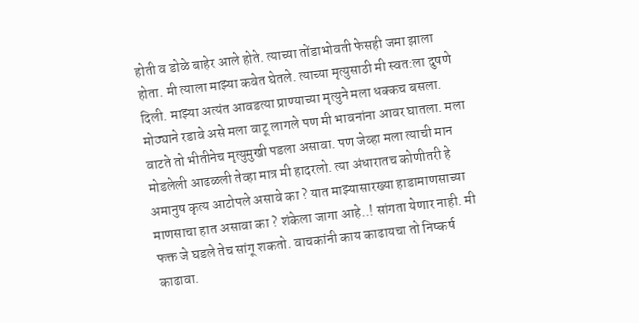होती व डोळे बाहेर आले होते. त्याच्या तोंडाभोवती फेसही जमा झाला होता. मी त्याला माझ्या कवेत घेतले. त्याच्या मृत्युसाठी मी स्वत:ला दुषणे दिली. माझ्या अत्यंत आवडत्या प्राण्याच्या मृत्युने मला धक्कच बसला. मोठ्याने रडावे असे मला वाटू लागले पण मी भावनांना आवर घातला. मला वाटते तो भीतीनेच मृत्युमुखी पडला असावा. पण जेव्हा मला त्याची मान मोडलेली आढळली तेव्हा मात्र मी हादरलो. त्या अंधारातच कोणीतरी हे अमानुष कृत्य आटोपले असावे का ? यात माझ्यासारख्या हाडामाणसाच्या माणसाचा हात असावा का ? शंकेला जागा आहे..! सांगता येणार नाही. मी फक्त जे घडले तेच सांगू शकतो. वाचकांनी काय काढायचा तो निष्कर्ष काढावा.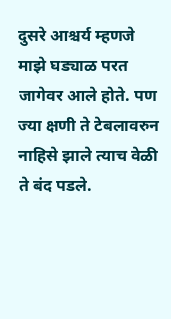दुसरे आश्चर्य म्हणजे माझे घड्याळ परत जागेवर आले होते. पण ज्या क्षणी ते टेबलावरुन नाहिसे झाले त्याच वेळी ते बंद पडले.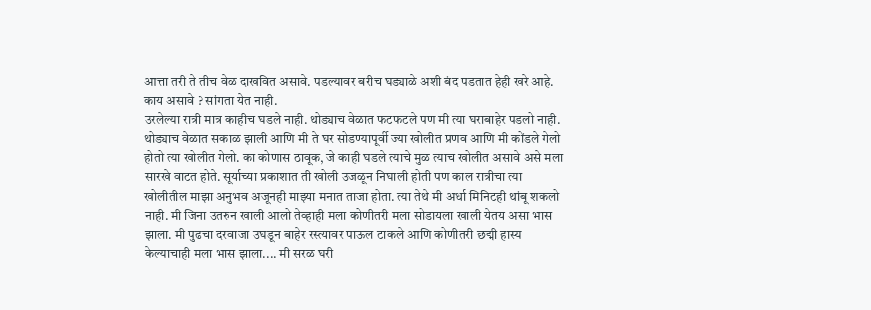आत्ता तरी ते तीच वेळ दाखवित असावे. पडल्यावर बरीच घड्याळे अशी बंद पडतात हेही खरे आहे. काय असावे ? सांगता येत नाही.
उरलेल्या रात्री मात्र काहीच घडले नाही. थोड्याच वेळात फटफटले पण मी त्या घराबाहेर पडलो नाही. थोड्याच वेळात सकाळ झाली आणि मी ते घर सोडण्यापूर्वी ज्या खोलीत प्रणव आणि मी कोंडले गेलो होतो त्या खोलीत गेलो. का कोणास ठावूक, जे काही घडले त्याचे मुळ त्याच खोलीत असावे असे मला सारखे वाटत होते. सूर्याच्या प्रकाशात ती खोली उजळून निघाली होती पण काल रात्रीचा त्या खोलीतील माझा अनुभव अजूनही माझ्या मनात ताजा होता. त्या तेथे मी अर्धा मिनिटही थांबू शकलो नाही. मी जिना उतरुन खाली आलो तेव्हाही मला कोणीतरी मला सोडायला खाली येतय असा भास झाला. मी पुढचा दरवाजा उघडून बाहेर रस्त्यावर पाऊल टाकले आणि कोणीतरी छद्मी हास्य केल्याचाही मला भास झाला.... मी सरळ घरी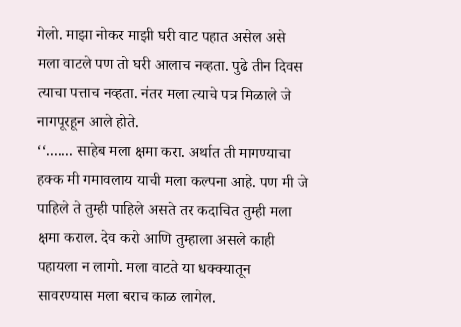गेलो. माझा नोकर माझी घरी वाट पहात असेल असे मला वाटले पण तो घरी आलाच नव्हता. पुढे तीन दिवस त्याचा पत्ताच नव्हता. नंतर मला त्याचे पत्र मिळाले जे नागपूरहून आले होते.
‘‘....... साहेब मला क्षमा करा. अर्थात ती मागण्याचा हक्क मी गमावलाय याची मला कल्पना आहे. पण मी जे पाहिले ते तुम्ही पाहिले असते तर कदाचित तुम्ही मला क्षमा कराल. देव करो आणि तुम्हाला असले काही पहायला न लागो. मला वाटते या धक्क्यातून सावरण्यास मला बराच काळ लागेल.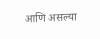आणि असल्या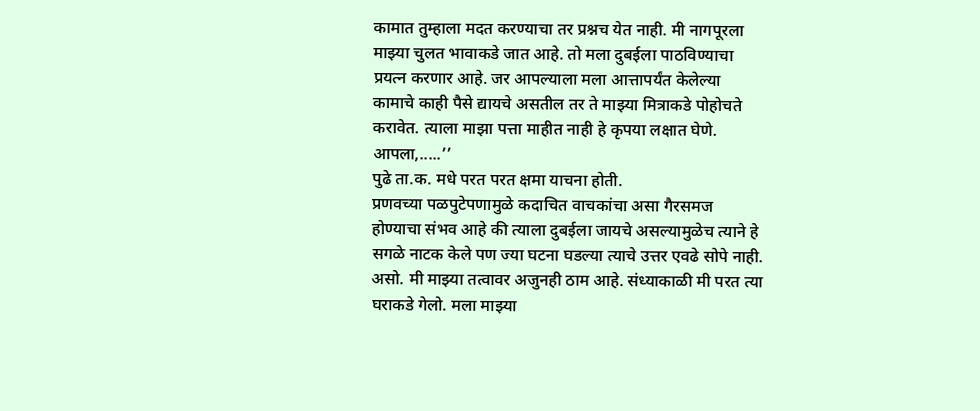कामात तुम्हाला मदत करण्याचा तर प्रश्नच येत नाही. मी नागपूरला माझ्या चुलत भावाकडे जात आहे. तो मला दुबईला पाठविण्याचा प्रयत्न करणार आहे. जर आपल्याला मला आत्तापर्यंत केलेल्या कामाचे काही पैसे द्यायचे असतील तर ते माझ्या मित्राकडे पोहोचते करावेत. त्याला माझा पत्ता माहीत नाही हे कृपया लक्षात घेणे.
आपला,.....’’
पुढे ता.क. मधे परत परत क्षमा याचना होती.
प्रणवच्या पळपुटेपणामुळे कदाचित वाचकांचा असा गैरसमज होण्याचा संभव आहे की त्याला दुबईला जायचे असल्यामुळेच त्याने हे सगळे नाटक केले पण ज्या घटना घडल्या त्याचे उत्तर एवढे सोपे नाही. असो. मी माझ्या तत्वावर अजुनही ठाम आहे. संध्याकाळी मी परत त्या घराकडे गेलो. मला माझ्या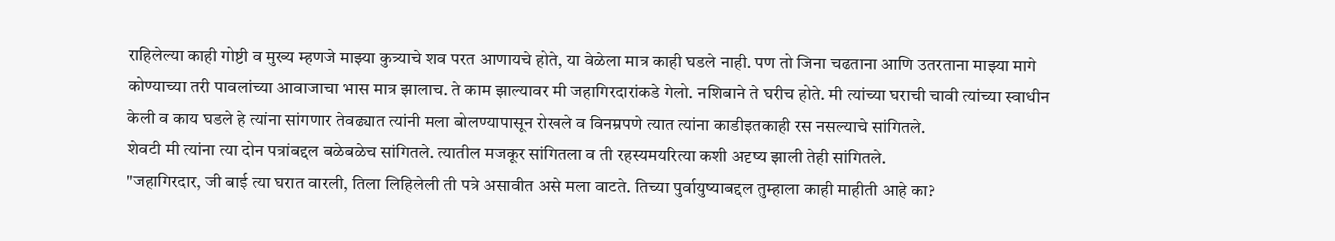राहिलेल्या काही गोष्टी व मुख्य म्हणजे माझ्या कुत्र्याचे शव परत आणायचे होते, या वेळेला मात्र काही घडले नाही. पण तो जिना चढताना आणि उतरताना माझ्या मागे कोण्याच्या तरी पावलांच्या आवाजाचा भास मात्र झालाच. ते काम झाल्यावर मी जहागिरदारांकडे गेलो. नशिबाने ते घरीच होते. मी त्यांच्या घराची चावी त्यांच्या स्वाधीन केली व काय घडले हे त्यांना सांगणार तेवढ्यात त्यांनी मला बोलण्यापासून रोखले व विनम्रपणे त्यात त्यांना काडीइतकाही रस नसल्याचे सांगितले.
शेवटी मी त्यांना त्या दोन पत्रांबद्दल बळेबळेच सांगितले. त्यातील मजकूर सांगितला व ती रहस्यमयरित्या कशी अदृष्य झाली तेही सांगितले.
"जहागिरदार, जी बाई त्या घरात वारली, तिला लिहिलेली ती पत्रे असावीत असे मला वाटते. तिच्या पुर्वायुष्याबद्दल तुम्हाला काही माहीती आहे का?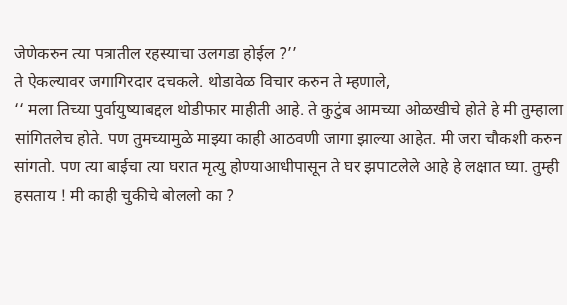जेणेकरुन त्या पत्रातील रहस्याचा उलगडा होईल ?’’
ते ऐकल्यावर जगागिरदार दचकले. थोडावेळ विचार करुन ते म्हणाले,
‘‘ मला तिच्या पुर्वायुष्याबद्दल थोडीफार माहीती आहे. ते कुटुंब आमच्या ओळखीचे होते हे मी तुम्हाला सांगितलेच होते. पण तुमच्यामुळे माझ्या काही आठवणी जागा झाल्या आहेत. मी जरा चौकशी करुन सांगतो. पण त्या बाईचा त्या घरात मृत्यु होण्याआधीपासून ते घर झपाटलेले आहे हे लक्षात घ्या. तुम्ही हसताय ! मी काही चुकीचे बोललो का ?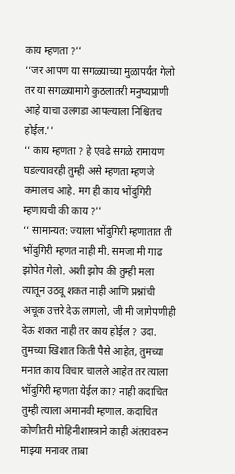काय म्हणता ?’’
‘‘जर आपण या सगळ्याच्या मुळापर्यंत गेलो तर या सगळ्यामागे कुठलातरी मनुष्यप्राणी आहे याचा उलगडा आपल्याला निश्चितच होईल.’’
‘‘ काय म्हणता ? हे एवढे सगळे रामायण घडल्यावरही तुम्ही असे म्हणता म्हणजे कमालच आहे. मग ही काय भोंदुगिरी म्हणायची की काय ?’’
‘‘ सामान्यत: ज्याला भोंदुगिरी म्हणातात ती भोंदुगिरी म्हणत नाही मी. समजा मी गाढ झोपेत गेलो. अशी झोप की तुम्ही मला त्यातून उठवू शकत नाही आणि प्रश्नांची अचूक उत्तरे देऊ लागलो, जी मी जागेपणीही देऊ शकत नाही तर काय होईल ? उदा. तुमच्या खिशात किती पैसे आहेत, तुमच्या मनात काय विचार चालले आहेत तर त्याला भॉदुगिरी म्हणता येईल का? नाही कदाचित तुम्ही त्याला अमानवी म्हणाल. कदाचित कोणीतरी मोहिनीशास्त्राने काही अंतरावरुन माझ्या मनावर ताबा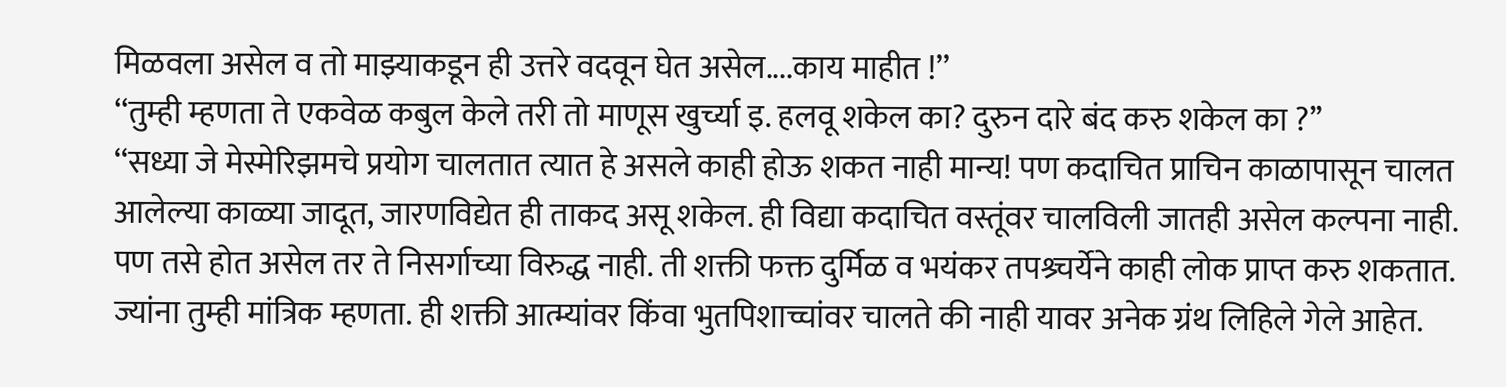मिळवला असेल व तो माझ्याकडून ही उत्तरे वदवून घेत असेल....काय माहीत !’’
‘‘तुम्ही म्हणता ते एकवेळ कबुल केले तरी तो माणूस खुर्च्या इ. हलवू शकेल का? दुरुन दारे बंद करु शकेल का ?’’
‘‘सध्या जे मेस्मेरिझमचे प्रयोग चालतात त्यात हे असले काही होऊ शकत नाही मान्य! पण कदाचित प्राचिन काळापासून चालत आलेल्या काळ्या जादूत, जारणविद्येत ही ताकद असू शकेल. ही विद्या कदाचित वस्तूंवर चालविली जातही असेल कल्पना नाही. पण तसे होत असेल तर ते निसर्गाच्या विरुद्ध नाही. ती शक्ती फक्त दुर्मिळ व भयंकर तपश्र्चर्येने काही लोक प्राप्त करु शकतात. ज्यांना तुम्ही मांत्रिक म्हणता. ही शक्ती आत्म्यांवर किंवा भुतपिशाच्चांवर चालते की नाही यावर अनेक ग्रंथ लिहिले गेले आहेत.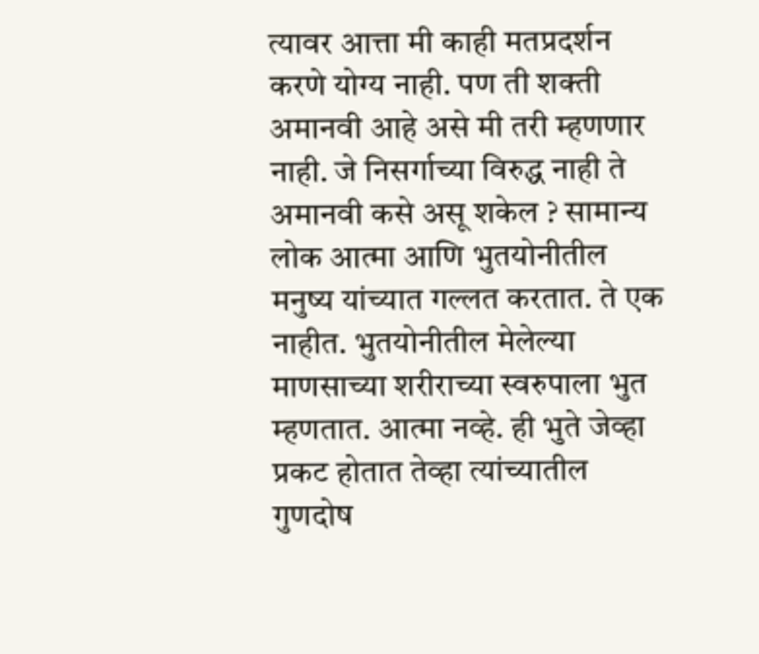त्यावर आत्ता मी काही मतप्रदर्शन करणे योग्य नाही. पण ती शक्ती अमानवी आहे असे मी तरी म्हणणार नाही. जे निसर्गाच्या विरुद्ध नाही ते अमानवी कसे असू शकेल ? सामान्य लोक आत्मा आणि भुतयोनीतील मनुष्य यांच्यात गल्लत करतात. ते एक नाहीत. भुतयोनीतील मेलेल्या माणसाच्या शरीराच्या स्वरुपाला भुत म्हणतात. आत्मा नव्हे. ही भुते जेव्हा प्रकट होतात तेव्हा त्यांच्यातील गुणदोष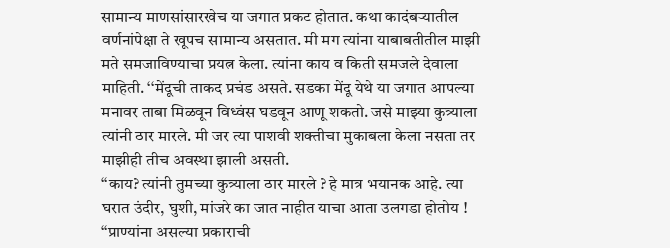सामान्य माणसांसारखेच या जगात प्रकट होतात. कथा कादंबऱ्यातील वर्णनांपेक्षा ते खूपच सामान्य असतात. मी मग त्यांना याबाबतीतील माझी मते समजाविण्याचा प्रयत्न केला. त्यांना काय व किती समजले देवाला माहिती. ‘‘मेंदूची ताकद प्रचंड असते. सडका मेंदू येथे या जगात आपल्या मनावर ताबा मिळवून विध्वंस घडवून आणू शकतो. जसे माझ्या कुत्र्याला त्यांनी ठार मारले. मी जर त्या पाशवी शक्तीचा मुकाबला केला नसता तर माझीही तीच अवस्था झाली असती.
‘‘काय? त्यांनी तुमच्या कुत्र्याला ठार मारले ? हे मात्र भयानक आहे. त्या घरात उंदीर, घुशी, मांजरे का जात नाहीत याचा आता उलगडा होतोय !
‘‘प्राण्यांना असल्या प्रकाराची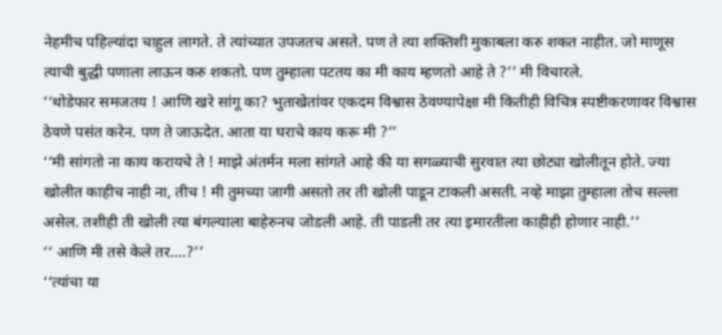नेहमीच पहिल्यांदा चाहुल लागते. ते त्यांच्यात उपजतच असते. पण ते त्या शक्तिशी मुकाबला करु शकत नाहीत. जो माणूस त्याची बुद्धी पणाला लाऊन करु शकतो. पण तुम्हाला पटतय का मी काय म्हणतो आहे ते ?’’ मी विचारले.
‘‘थोडेफार समजतय ! आणि खरे सांगू का? भुताखेतांवर एकदम विश्वास ठेवण्यापेक्षा मी कितीही विचित्र स्पष्टीकरणावर विश्वास ठेवणे पसंत करेन. पण ते जाऊदेत. आता या घराचे काय करू मी ?’’
‘‘मी सांगतो ना काय करायचे ते ! माझे अंतर्मन मला सांगते आहे की या सगळ्याची सुरवात त्या छोट्या खोलीतून होते. ज्या खोलीत काहीच नाही ना, तीच ! मी तुमच्या जागी असतो तर ती खोली पाडून टाकली असती. नव्हे माझा तुम्हाला तोच सल्ला असेल. तशीही ती खोली त्या बंगल्याला बाहेरुनच जोडली आहे. ती पाडली तर त्या इमारतीला काहीही होणार नाही.’’
‘‘ आणि मी तसे केले तर....?’’
‘‘त्यांचा या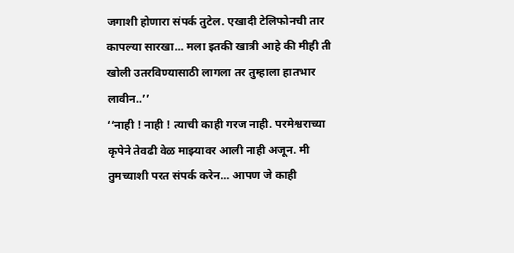जगाशी होणारा संपर्क तुटेल. एखादी टेलिफोनची तार कापल्या सारखा... मला इतकी खात्री आहे की मीही ती खोली उतरविण्यासाठी लागला तर तुम्हाला हातभार लावीन..’’
‘‘नाही ! नाही ! त्याची काही गरज नाही. परमेश्वराच्या कृपेने तेवढी वेळ माझ्यावर आली नाही अजून. मी तुमच्याशी परत संपर्क करेन... आपण जे काही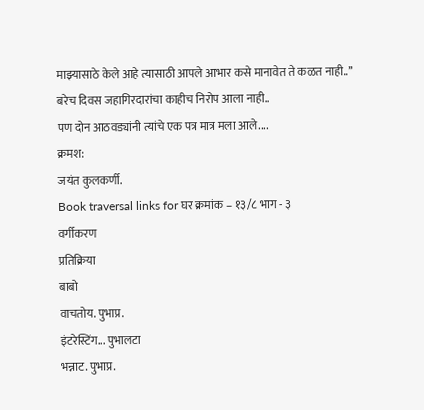माझ्यासाठे केले आहे त्यासाठी आपले आभार कसे मानावेत ते कळत नाही..’’
बरेच दिवस जहागिरदारांचा काहीच निरोप आला नाही..
पण दोन आठवड्यांनी त्यांचे एक पत्र मात्र मला आले....
क्रमश:
जयंत कुलकर्णी.
Book traversal links for घर क्रमांक – १३/८ भाग - ३
वर्गीकरण
प्रतिक्रिया
बाबो
वाचतोय. पुभाप्र.
इंटरेस्टिंग... पुभालटा
भन्नाट. पुभाप्र.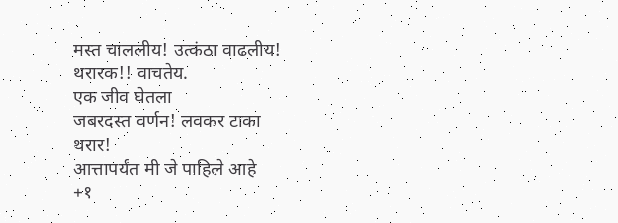मस्त चाललीय! उत्कंठा वाढलीय!
थरारक!! वाचतेय.
एक जीव घेतला
जबरदस्त वर्णन! लवकर टाका
थरार!
आत्तापर्यंत मी जे पाहिले आहे
+१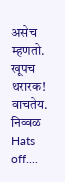असेच म्हणतो.
खूपच थरारक! वाचतेय.
निव्वळ
Hats off....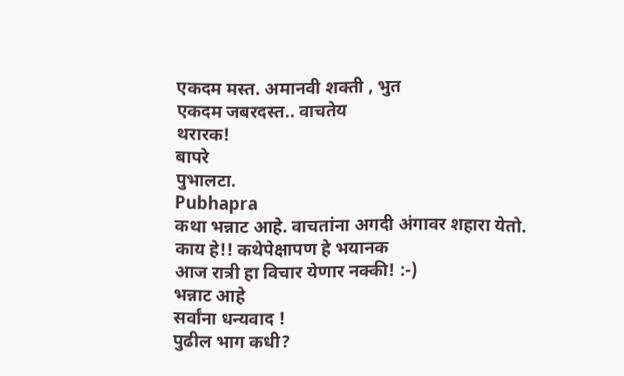एकदम मस्त. अमानवी शक्ती , भुत
एकदम जबरदस्त.. वाचतेय
थरारक!
बापरे
पुभालटा.
Pubhapra
कथा भन्नाट आहे. वाचतांना अगदी अंगावर शहारा येतो.
काय हे!! कथेपेक्षापण हे भयानक
आज रात्री हा विचार येणार नक्की! :-)
भन्नाट आहे
सर्वांना धन्यवाद !
पुढील भाग कधी?